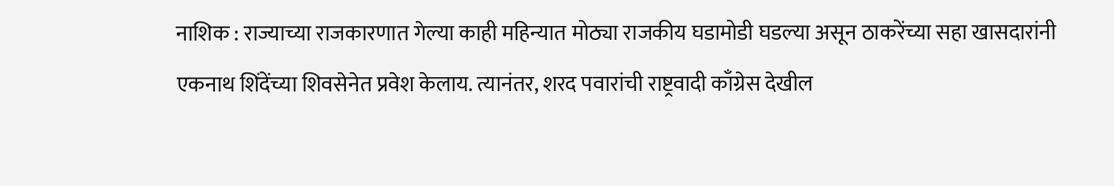नाशिक : राज्याच्या राजकारणात गेल्या काही महिन्यात मोठ्या राजकीय घडामोडी घडल्या असून ठाकरेंच्या सहा खासदारांनी एकनाथ शिंदेंच्या शिवसेनेत प्रवेश केलाय. त्यानंतर, शरद पवारांची राष्ट्रवादी काँग्रेस देखील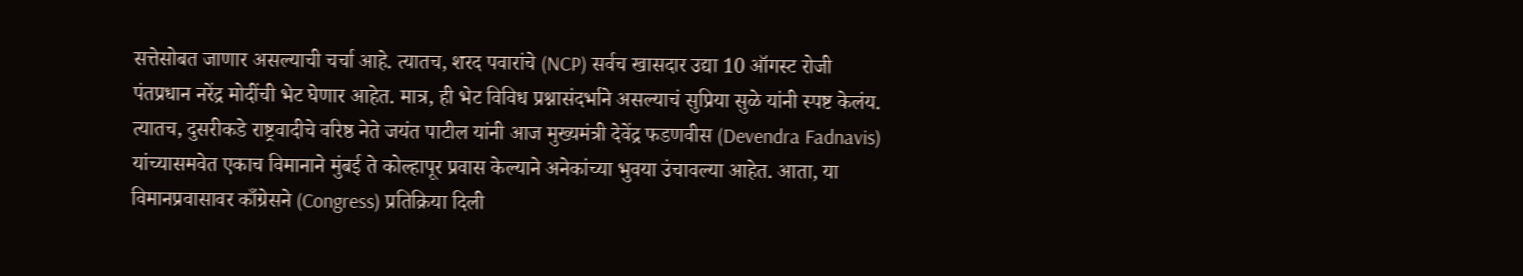सत्तेसोबत जाणार असल्याची चर्चा आहे. त्यातच, शरद पवारांचे (NCP) सर्वच खासदार उद्या 10 ऑगस्ट रोजी पंतप्रधान नरेंद्र मोदींची भेट घेणार आहेत. मात्र, ही भेट विविध प्रश्नासंदर्भाने असल्याचं सुप्रिया सुळे यांनी स्पष्ट केलंय. त्यातच, दुसरीकडे राष्ट्रवादीचे वरिष्ठ नेते जयंत पाटील यांनी आज मुख्यमंत्री देवेंद्र फडणवीस (Devendra Fadnavis) यांच्यासमवेत एकाच विमानाने मुंबई ते कोल्हापूर प्रवास केल्याने अनेकांच्या भुवया उंचावल्या आहेत. आता, या विमानप्रवासावर काँग्रेसने (Congress) प्रतिक्रिया दिली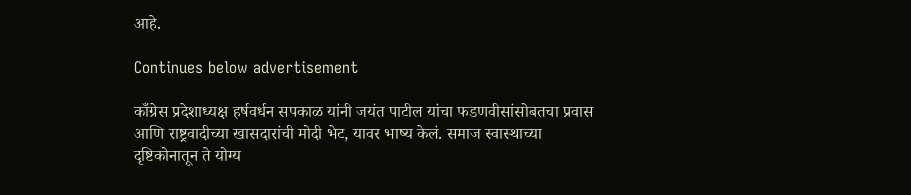आहे.

Continues below advertisement

काँग्रेस प्रदेशाध्यक्ष हर्षवर्धन सपकाळ यांनी जयंत पाटील यांचा फडणवीसांसोबतचा प्रवास आणि राष्ट्रवादीच्या खासदारांची मोदी भेट, यावर भाष्य केलं. समाज स्वास्थाच्या दृष्टिकोनातून ते योग्य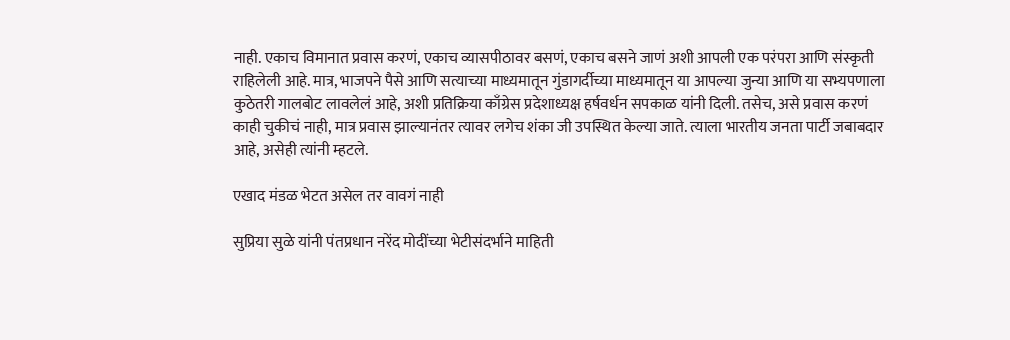नाही. एकाच विमानात प्रवास करणं, एकाच व्यासपीठावर बसणं, एकाच बसने जाणं अशी आपली एक परंपरा आणि संस्कृती राहिलेली आहे. मात्र, भाजपने पैसे आणि सत्याच्या माध्यमातून गुंडागर्दीच्या माध्यमातून या आपल्या जुन्या आणि या सभ्यपणाला कुठेतरी गालबोट लावलेलं आहे, अशी प्रतिक्रिया काँग्रेस प्रदेशाध्यक्ष हर्षवर्धन सपकाळ यांनी दिली. तसेच, असे प्रवास करणं काही चुकीचं नाही, मात्र प्रवास झाल्यानंतर त्यावर लगेच शंका जी उपस्थित केल्या जाते. त्याला भारतीय जनता पार्टी जबाबदार आहे, असेही त्यांनी म्हटले.

एखाद मंडळ भेटत असेल तर वावगं नाही

सुप्रिया सुळे यांनी पंतप्रधान नरेंद मोदींच्या भेटीसंदर्भाने माहिती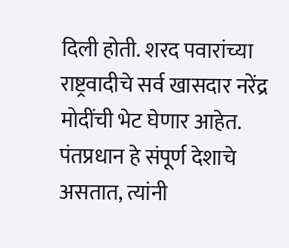दिली होती. शरद पवारांच्या राष्ट्रवादीचे सर्व खासदार नरेंद्र मोदींची भेट घेणार आहेत. पंतप्रधान हे संपूर्ण देशाचे असतात, त्यांनी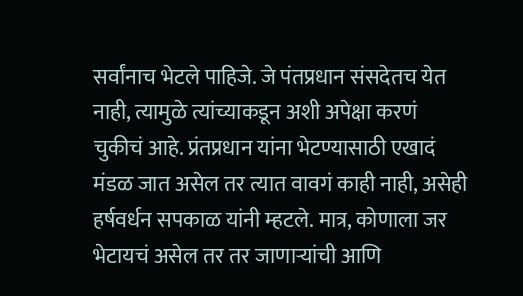सर्वांनाच भेटले पाहिजे. जे पंतप्रधान संसदेतच येत नाही, त्यामुळे त्यांच्याकडून अशी अपेक्षा करणं चुकीचं आहे. प्रंतप्रधान यांना भेटण्यासाठी एखादं मंडळ जात असेल तर त्यात वावगं काही नाही, असेही हर्षवर्धन सपकाळ यांनी म्हटले. मात्र, कोणाला जर भेटायचं असेल तर तर जाणाऱ्यांची आणि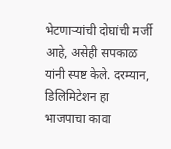भेटणाऱ्यांची दोघांची मर्जी आहे, असेही सपकाळ यांनी स्पष्ट केले. दरम्यान, डिलिमिटेशन हा भाजपाचा कावा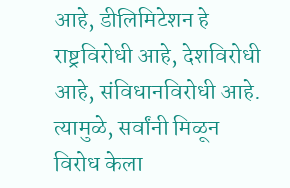आहे, डीलिमिटेशन हे राष्ट्रविरोधी आहे, देशविरोधी आहे, संविधानविरोधी आहे. त्यामुळे, सर्वांनी मिळून विरोध केला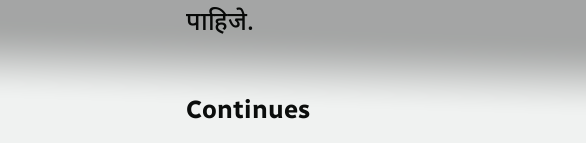पाहिजे.

Continues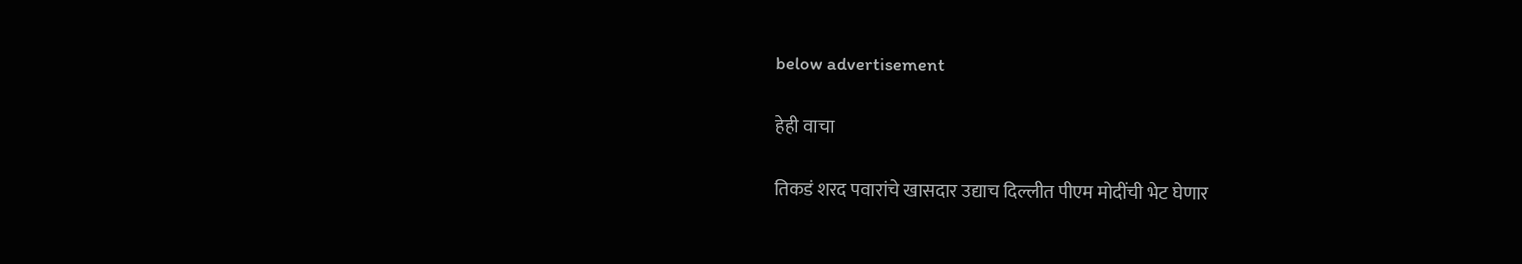below advertisement

हेही वाचा

तिकडं शरद पवारांचे खासदार उद्याच दिल्लीत पीएम मोदींची भेट घेणार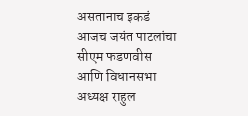असतानाच इकडं आजच जयंत पाटलांचा सीएम फडणवीस आणि विधानसभा अध्यक्ष राहुल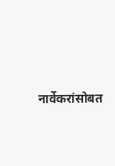नार्वेकरांसोबत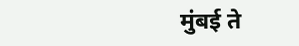मुंबई ते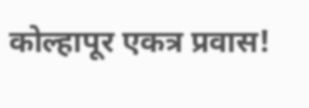कोल्हापूर एकत्र प्रवास!